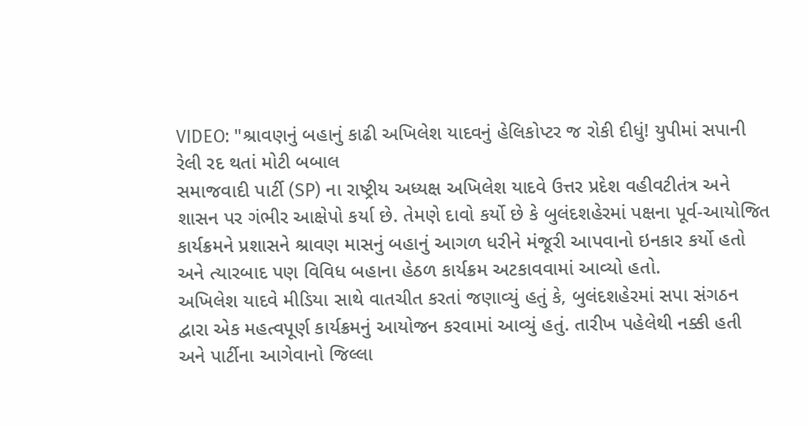VIDEO: "શ્રાવણનું બહાનું કાઢી અખિલેશ યાદવનું હેલિકોપ્ટર જ રોકી દીધું! યુપીમાં સપાની રેલી રદ થતાં મોટી બબાલ
સમાજવાદી પાર્ટી (SP) ના રાષ્ટ્રીય અધ્યક્ષ અખિલેશ યાદવે ઉત્તર પ્રદેશ વહીવટીતંત્ર અને શાસન પર ગંભીર આક્ષેપો કર્યા છે. તેમણે દાવો કર્યો છે કે બુલંદશહેરમાં પક્ષના પૂર્વ-આયોજિત કાર્યક્રમને પ્રશાસને શ્રાવણ માસનું બહાનું આગળ ધરીને મંજૂરી આપવાનો ઇનકાર કર્યો હતો અને ત્યારબાદ પણ વિવિધ બહાના હેઠળ કાર્યક્રમ અટકાવવામાં આવ્યો હતો.
અખિલેશ યાદવે મીડિયા સાથે વાતચીત કરતાં જણાવ્યું હતું કે, બુલંદશહેરમાં સપા સંગઠન દ્વારા એક મહત્વપૂર્ણ કાર્યક્રમનું આયોજન કરવામાં આવ્યું હતું. તારીખ પહેલેથી નક્કી હતી અને પાર્ટીના આગેવાનો જિલ્લા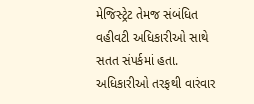મેજિસ્ટ્રેટ તેમજ સંબંધિત વહીવટી અધિકારીઓ સાથે સતત સંપર્કમાં હતા. અધિકારીઓ તરફથી વારંવાર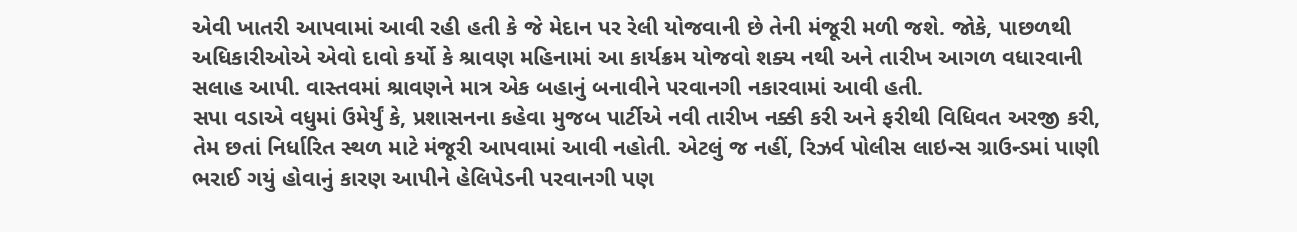એવી ખાતરી આપવામાં આવી રહી હતી કે જે મેદાન પર રેલી યોજવાની છે તેની મંજૂરી મળી જશે. જોકે, પાછળથી અધિકારીઓએ એવો દાવો કર્યો કે શ્રાવણ મહિનામાં આ કાર્યક્રમ યોજવો શક્ય નથી અને તારીખ આગળ વધારવાની સલાહ આપી. વાસ્તવમાં શ્રાવણને માત્ર એક બહાનું બનાવીને પરવાનગી નકારવામાં આવી હતી.
સપા વડાએ વધુમાં ઉમેર્યું કે, પ્રશાસનના કહેવા મુજબ પાર્ટીએ નવી તારીખ નક્કી કરી અને ફરીથી વિધિવત અરજી કરી, તેમ છતાં નિર્ધારિત સ્થળ માટે મંજૂરી આપવામાં આવી નહોતી. એટલું જ નહીં, રિઝર્વ પોલીસ લાઇન્સ ગ્રાઉન્ડમાં પાણી ભરાઈ ગયું હોવાનું કારણ આપીને હેલિપેડની પરવાનગી પણ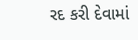રદ કરી દેવામાં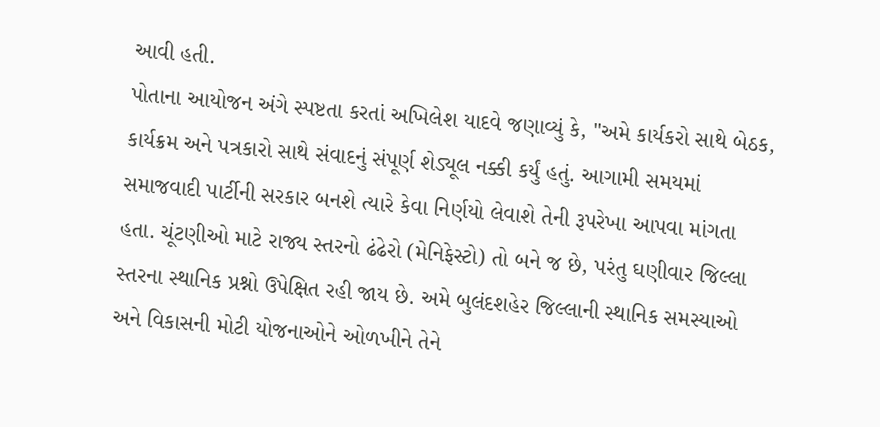આવી હતી.
પોતાના આયોજન અંગે સ્પષ્ટતા કરતાં અખિલેશ યાદવે જણાવ્યું કે, "અમે કાર્યકરો સાથે બેઠક, કાર્યક્રમ અને પત્રકારો સાથે સંવાદનું સંપૂર્ણ શેડ્યૂલ નક્કી કર્યું હતું. આગામી સમયમાં સમાજવાદી પાર્ટીની સરકાર બનશે ત્યારે કેવા નિર્ણયો લેવાશે તેની રૂપરેખા આપવા માંગતા હતા. ચૂંટણીઓ માટે રાજ્ય સ્તરનો ઢંઢેરો (મેનિફેસ્ટો) તો બને જ છે, પરંતુ ઘણીવાર જિલ્લા સ્તરના સ્થાનિક પ્રશ્નો ઉપેક્ષિત રહી જાય છે. અમે બુલંદશહેર જિલ્લાની સ્થાનિક સમસ્યાઓ અને વિકાસની મોટી યોજનાઓને ઓળખીને તેને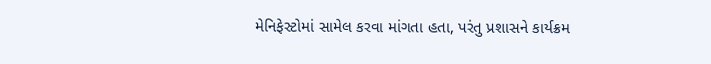મેનિફેસ્ટોમાં સામેલ કરવા માંગતા હતા, પરંતુ પ્રશાસને કાર્યક્રમ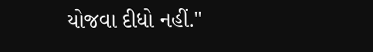યોજવા દીધો નહીં."